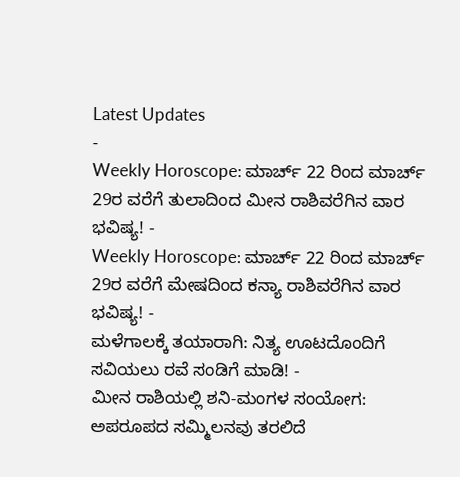Latest Updates
-
Weekly Horoscope: ಮಾರ್ಚ್ 22 ರಿಂದ ಮಾರ್ಚ್ 29ರ ವರೆಗೆ ತುಲಾದಿಂದ ಮೀನ ರಾಶಿವರೆಗಿನ ವಾರ ಭವಿಷ್ಯ! -
Weekly Horoscope: ಮಾರ್ಚ್ 22 ರಿಂದ ಮಾರ್ಚ್ 29ರ ವರೆಗೆ ಮೇಷದಿಂದ ಕನ್ಯಾ ರಾಶಿವರೆಗಿನ ವಾರ ಭವಿಷ್ಯ! -
ಮಳೆಗಾಲಕ್ಕೆ ತಯಾರಾಗಿ: ನಿತ್ಯ ಊಟದೊಂದಿಗೆ ಸವಿಯಲು ರವೆ ಸಂಡಿಗೆ ಮಾಡಿ! -
ಮೀನ ರಾಶಿಯಲ್ಲಿ ಶನಿ-ಮಂಗಳ ಸಂಯೋಗ: ಅಪರೂಪದ ಸಮ್ಮಿಲನವು ತರಲಿದೆ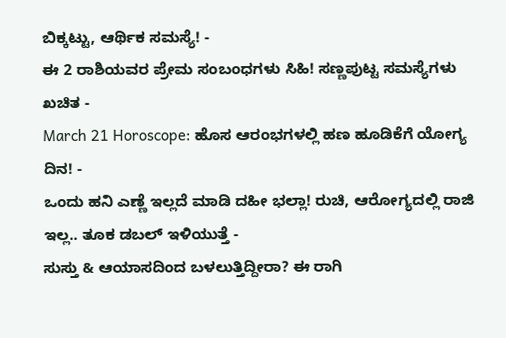ಬಿಕ್ಕಟ್ಟು, ಆರ್ಥಿಕ ಸಮಸ್ಯೆ! -
ಈ 2 ರಾಶಿಯವರ ಪ್ರೇಮ ಸಂಬಂಧಗಳು ಸಿಹಿ! ಸಣ್ಣಪುಟ್ಟ ಸಮಸ್ಯೆಗಳು ಖಚಿತ -
March 21 Horoscope: ಹೊಸ ಆರಂಭಗಳಲ್ಲಿ ಹಣ ಹೂಡಿಕೆಗೆ ಯೋಗ್ಯ ದಿನ! -
ಒಂದು ಹನಿ ಎಣ್ಣೆ ಇಲ್ಲದೆ ಮಾಡಿ ದಹೀ ಭಲ್ಲಾ! ರುಚಿ, ಆರೋಗ್ಯದಲ್ಲಿ ರಾಜಿ ಇಲ್ಲ.. ತೂಕ ಡಬಲ್ ಇಳಿಯುತ್ತೆ -
ಸುಸ್ತು & ಆಯಾಸದಿಂದ ಬಳಲುತ್ತಿದ್ದೀರಾ? ಈ ರಾಗಿ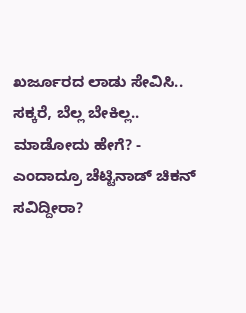ಖರ್ಜೂರದ ಲಾಡು ಸೇವಿಸಿ.. ಸಕ್ಕರೆ, ಬೆಲ್ಲ ಬೇಕಿಲ್ಲ.. ಮಾಡೋದು ಹೇಗೆ? -
ಎಂದಾದ್ರೂ ಚೆಟ್ಟಿನಾಡ್ ಚಿಕನ್ ಸವಿದ್ದೀರಾ?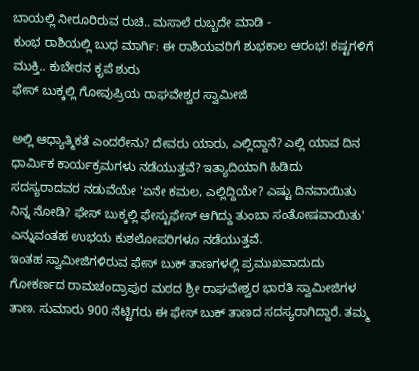ಬಾಯಲ್ಲಿ ನೀರೂರಿರುವ ರುಚಿ.. ಮಸಾಲೆ ರುಬ್ಬದೇ ಮಾಡಿ -
ಕುಂಭ ರಾಶಿಯಲ್ಲಿ ಬುಧ ಮಾರ್ಗಿ: ಈ ರಾಶಿಯವರಿಗೆ ಶುಭಕಾಲ ಆರಂಭ! ಕಷ್ಟಗಳಿಗೆ ಮುಕ್ತಿ.. ಕುಬೇರನ ಕೃಪೆ ಶುರು
ಫೇಸ್ ಬುಕ್ಕಲ್ಲಿ ಗೋವುಪ್ರಿಯ ರಾಘವೇಶ್ವರ ಸ್ವಾಮೀಜಿ

ಅಲ್ಲಿ ಆಧ್ಯಾತ್ಮಿಕತೆ ಎಂದರೇನು? ದೇವರು ಯಾರು, ಎಲ್ಲಿದ್ದಾನೆ? ಎಲ್ಲಿ ಯಾವ ದಿನ ಧಾರ್ಮಿಕ ಕಾರ್ಯಕ್ರಮಗಳು ನಡೆಯುತ್ತವೆ? ಇತ್ಯಾದಿಯಾಗಿ ಹಿಡಿದು ಸದಸ್ಯರಾದವರ ನಡುವೆಯೇ 'ಏನೇ ಕಮಲ, ಎಲ್ಲಿದ್ದಿಯೇ? ಎಷ್ಟು ದಿನವಾಯಿತು ನಿನ್ನ ನೋಡಿ? ಫೇಸ್ ಬುಕ್ಕಲ್ಲಿ ಫೇಸ್ಟುಫೇಸ್ ಆಗಿದ್ದು ತುಂಬಾ ಸಂತೋಷವಾಯಿತು' ಎನ್ನುವಂತಹ ಉಭಯ ಕುಶಲೋಪರಿಗಳೂ ನಡೆಯುತ್ತವೆ.
ಇಂತಹ ಸ್ವಾಮೀಜಿಗಳಿರುವ ಫೇಸ್ ಬುಕ್ ತಾಣಗಳಲ್ಲಿ ಪ್ರಮುಖವಾದುದು ಗೋಕರ್ಣದ ರಾಮಚಂದ್ರಾಪುರ ಮಠದ ಶ್ರೀ ರಾಘವೇಶ್ವರ ಭಾರತಿ ಸ್ವಾಮೀಜಿಗಳ ತಾಣ. ಸುಮಾರು 900 ನೆಟ್ಟಿಗರು ಈ ಫೇಸ್ ಬುಕ್ ತಾಣದ ಸದಸ್ಯರಾಗಿದ್ದಾರೆ. ತಮ್ಮ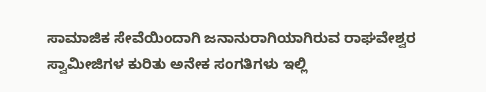ಸಾಮಾಜಿಕ ಸೇವೆಯಿಂದಾಗಿ ಜನಾನುರಾಗಿಯಾಗಿರುವ ರಾಘವೇಶ್ವರ ಸ್ವಾಮೀಜಿಗಳ ಕುರಿತು ಅನೇಕ ಸಂಗತಿಗಳು ಇಲ್ಲಿ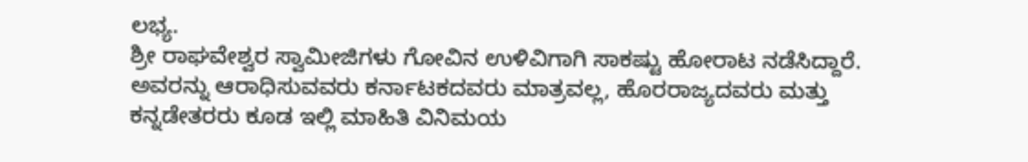ಲಭ್ಯ.
ಶ್ರೀ ರಾಘವೇಶ್ವರ ಸ್ವಾಮೀಜಿಗಳು ಗೋವಿನ ಉಳಿವಿಗಾಗಿ ಸಾಕಷ್ಟು ಹೋರಾಟ ನಡೆಸಿದ್ದಾರೆ. ಅವರನ್ನು ಆರಾಧಿಸುವವರು ಕರ್ನಾಟಕದವರು ಮಾತ್ರವಲ್ಲ, ಹೊರರಾಜ್ಯದವರು ಮತ್ತು ಕನ್ನಡೇತರರು ಕೂಡ ಇಲ್ಲಿ ಮಾಹಿತಿ ವಿನಿಮಯ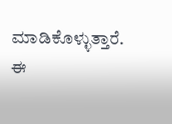ಮಾಡಿಕೊಳ್ಳುತ್ತಾರೆ. ಈ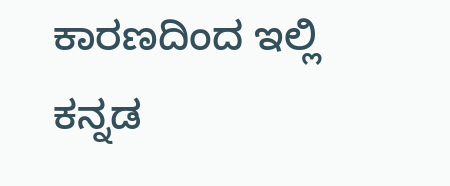ಕಾರಣದಿಂದ ಇಲ್ಲಿ ಕನ್ನಡ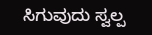ಸಿಗುವುದು ಸ್ವಲ್ಪ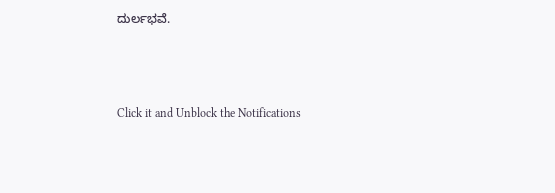ದುರ್ಲಭವೆ.



Click it and Unblock the Notifications